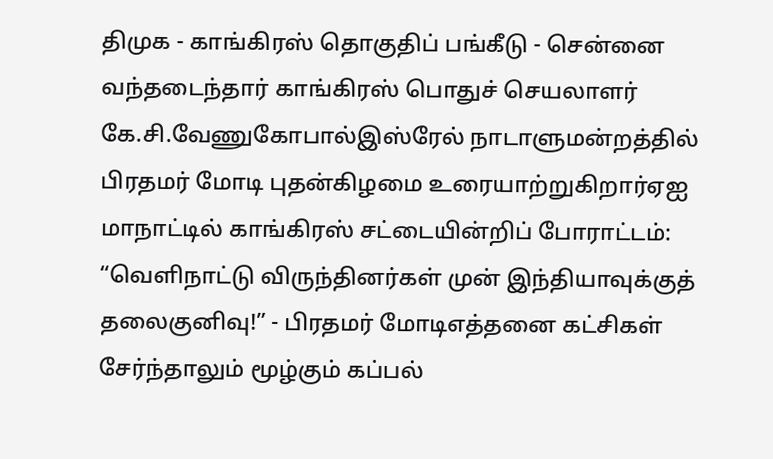திமுக - காங்கிரஸ் தொகுதிப் பங்கீடு - சென்னை வந்தடைந்தார் காங்கிரஸ் பொதுச் செயலாளர் கே.சி.வேணுகோபால்இஸ்ரேல் நாடாளுமன்றத்தில் பிரதமர் மோடி புதன்கிழமை உரையாற்றுகிறார்ஏஐ மாநாட்டில் காங்கிரஸ் சட்டையின்றிப் போராட்டம்: “வெளிநாட்டு விருந்தினர்கள் முன் இந்தியாவுக்குத் தலைகுனிவு!” - பிரதமர் மோடிஎத்தனை கட்சிகள் சேர்ந்தாலும் மூழ்கும் கப்பல்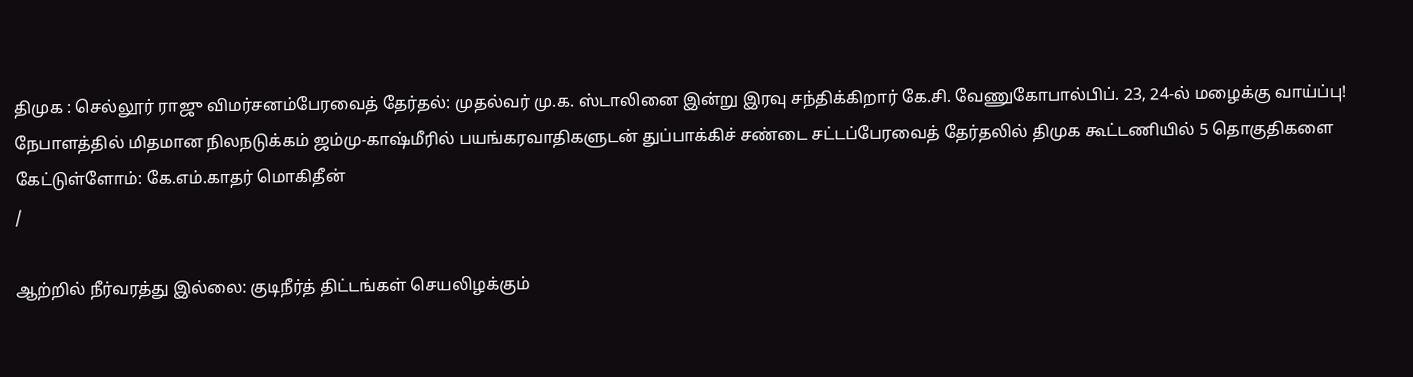திமுக : செல்லூர் ராஜு விமர்சனம்பேரவைத் தேர்தல்: முதல்வர் மு.க. ஸ்டாலினை இன்று இரவு சந்திக்கிறார் கே.சி. வேணுகோபால்பிப். 23, 24-ல் மழைக்கு வாய்ப்பு! நேபாளத்தில் மிதமான நிலநடுக்கம் ஜம்மு-காஷ்மீரில் பயங்கரவாதிகளுடன் துப்பாக்கிச் சண்டை சட்டப்பேரவைத் தேர்தலில் திமுக கூட்டணியில் 5 தொகுதிகளை கேட்டுள்ளோம்: கே.எம்.காதர் மொகிதீன்
/

ஆற்றில் நீர்வரத்து இல்லை: குடிநீர்த் திட்டங்கள் செயலிழக்கும்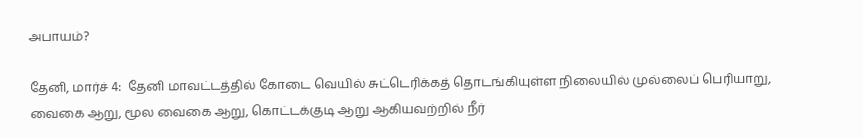அபாயம்?

தேனி, மார்ச் 4:  தேனி மாவட்டத்தில் கோடை வெயில் சுட்டெரிக்கத் தொடங்கியுள்ள நிலையில் முல்லைப் பெரியாறு, வைகை ஆறு, மூல வைகை ஆறு, கொட்டக்குடி ஆறு ஆகியவற்றில் நீர்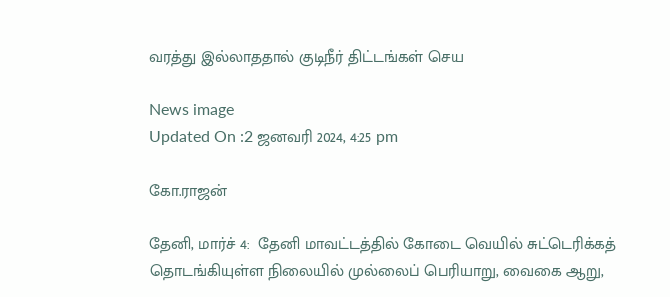வரத்து இல்லாததால் குடிநீர் திட்டங்கள் செய

News image
Updated On :2 ஜனவரி 2024, 4:25 pm

கோ.ராஜன்

தேனி, மார்ச் 4:  தேனி மாவட்டத்தில் கோடை வெயில் சுட்டெரிக்கத் தொடங்கியுள்ள நிலையில் முல்லைப் பெரியாறு, வைகை ஆறு,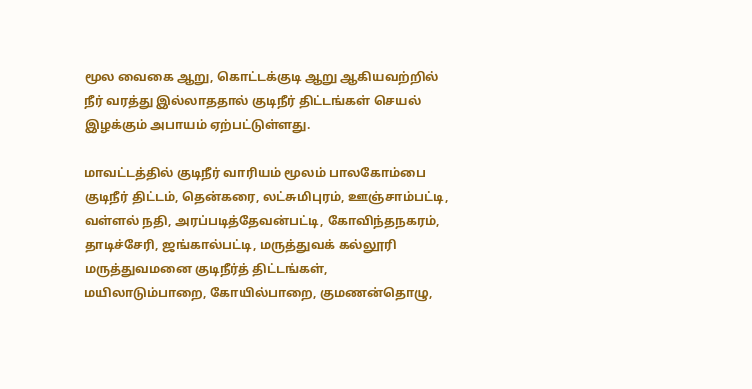மூல வைகை ஆறு, கொட்டக்குடி ஆறு ஆகியவற்றில் நீர் வரத்து இல்லாததால் குடிநீர் திட்டங்கள் செயல் இழக்கும் அபாயம் ஏற்பட்டுள்ளது.

மாவட்டத்தில் குடிநீர் வாரியம் மூலம் பாலகோம்பை குடிநீர் திட்டம், தென்கரை, லட்சுமிபுரம், ஊஞ்சாம்பட்டி, வள்ளல் நதி, அரப்படித்தேவன்பட்டி, கோவிந்தநகரம், தாடிச்சேரி, ஜங்கால்பட்டி, மருத்துவக் கல்லூரி மருத்துவமனை குடிநீர்த் திட்டங்கள், மயிலாடும்பாறை, கோயில்பாறை, குமணன்தொழு,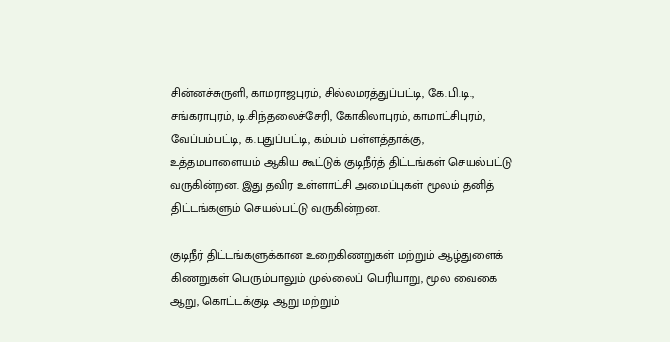சின்னச்சுருளி, காமராஜபுரம், சில்லமரத்துப்பட்டி, கே.பி.டி., சங்கராபுரம், டி.சிந்தலைச்சேரி, கோகிலாபுரம், காமாட்சிபுரம், வேப்பம்பட்டி, க.புதுப்பட்டி, கம்பம் பள்ளத்தாக்கு, உத்தமபாளையம் ஆகிய கூட்டுக் குடிநீர்த் திட்டங்கள் செயல்பட்டு வருகின்றன. இது தவிர உள்ளாட்சி அமைப்புகள் மூலம் தனித் திட்டங்களும் செயல்பட்டு வருகின்றன.

குடிநீர் திட்டங்களுக்கான உறைகிணறுகள் மற்றும் ஆழ்துளைக் கிணறுகள் பெரும்பாலும் முல்லைப் பெரியாறு, மூல வைகை ஆறு, கொட்டக்குடி ஆறு மற்றும்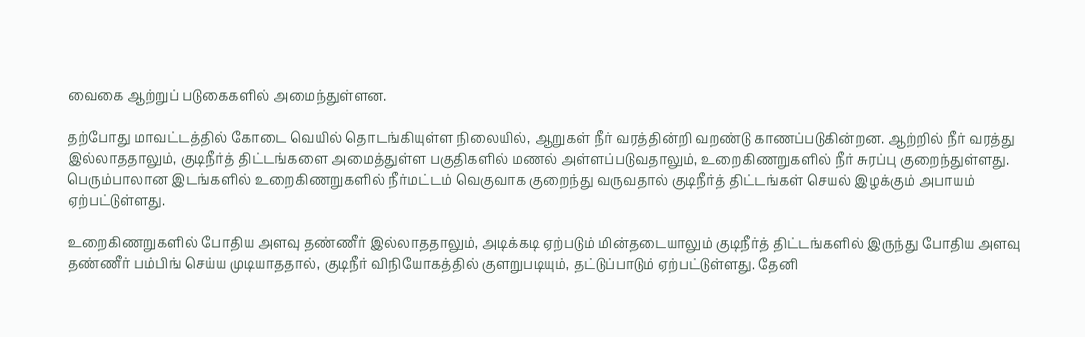வைகை ஆற்றுப் படுகைகளில் அமைந்துள்ளன.

தற்போது மாவட்டத்தில் கோடை வெயில் தொடங்கியுள்ள நிலையில், ஆறுகள் நீர் வரத்தின்றி வறண்டு காணப்படுகின்றன. ஆற்றில் நீர் வரத்து இல்லாததாலும், குடிநீர்த் திட்டங்களை அமைத்துள்ள பகுதிகளில் மணல் அள்ளப்படுவதாலும், உறைகிணறுகளில் நீர் சுரப்பு குறைந்துள்ளது. பெரும்பாலான இடங்களில் உறைகிணறுகளில் நீர்மட்டம் வெகுவாக குறைந்து வருவதால் குடிநீர்த் திட்டங்கள் செயல் இழக்கும் அபாயம் ஏற்பட்டுள்ளது.

உறைகிணறுகளில் போதிய அளவு தண்ணீர் இல்லாததாலும், அடிக்கடி ஏற்படும் மின்தடையாலும் குடிநீர்த் திட்டங்களில் இருந்து போதிய அளவு தண்ணீர் பம்பிங் செய்ய முடியாததால், குடிநீர் விநியோகத்தில் குளறுபடியும், தட்டுப்பாடும் ஏற்பட்டுள்ளது. தேனி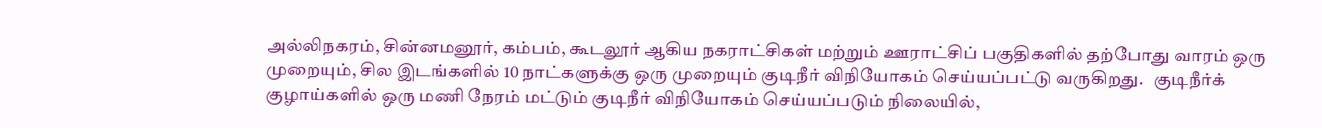அல்லிநகரம், சின்னமனூர், கம்பம், கூடலூர் ஆகிய நகராட்சிகள் மற்றும் ஊராட்சிப் பகுதிகளில் தற்போது வாரம் ஒரு முறையும், சில இடங்களில் 10 நாட்களுக்கு ஒரு முறையும் குடிநீர் விநியோகம் செய்யப்பட்டு வருகிறது.   குடிநீர்க் குழாய்களில் ஒரு மணி நேரம் மட்டும் குடிநீர் விநியோகம் செய்யப்படும் நிலையில்,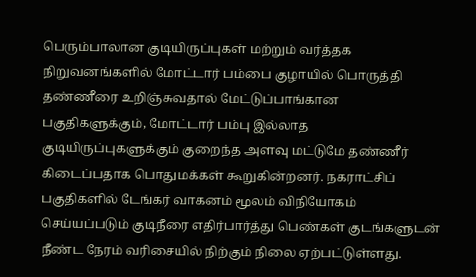பெரும்பாலான குடியிருப்புகள் மற்றும் வர்த்தக நிறுவனங்களில் மோட்டார் பம்பை குழாயில் பொருத்தி தண்ணீரை உறிஞ்சுவதால் மேட்டுப்பாங்கான பகுதிகளுக்கும், மோட்டார் பம்பு இல்லாத குடியிருப்புகளுக்கும் குறைந்த அளவு மட்டுமே தண்ணீர் கிடைப்பதாக பொதுமக்கள் கூறுகின்றனர். நகராட்சிப் பகுதிகளில் டேங்கர் வாகனம் மூலம் விநியோகம் செய்யப்படும் குடிநீரை எதிர்பார்த்து பெண்கள் குடங்களுடன் நீண்ட நேரம் வரிசையில் நிற்கும் நிலை ஏற்பட்டுள்ளது.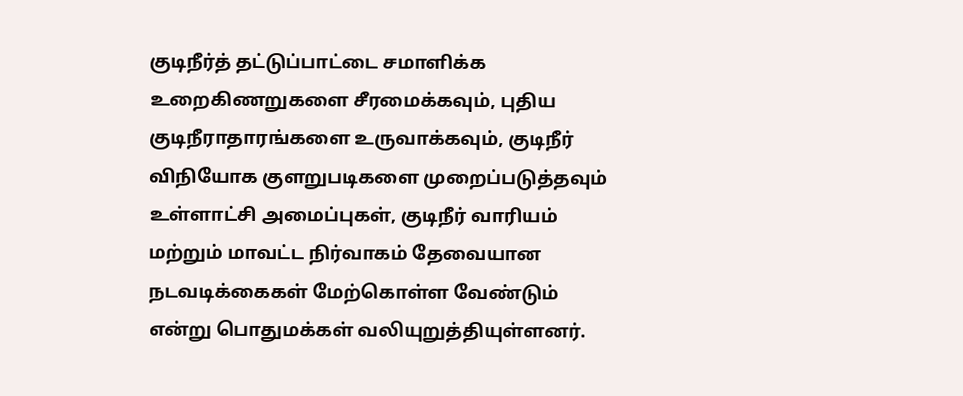குடிநீர்த் தட்டுப்பாட்டை சமாளிக்க உறைகிணறுகளை சீரமைக்கவும், புதிய குடிநீராதாரங்களை உருவாக்கவும், குடிநீர் விநியோக குளறுபடிகளை முறைப்படுத்தவும் உள்ளாட்சி அமைப்புகள், குடிநீர் வாரியம் மற்றும் மாவட்ட நிர்வாகம் தேவையான நடவடிக்கைகள் மேற்கொள்ள வேண்டும் என்று பொதுமக்கள் வலியுறுத்தியுள்ளனர்.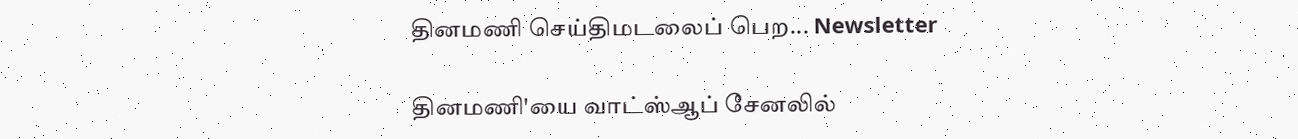தினமணி செய்திமடலைப் பெற... Newsletter

தினமணி'யை வாட்ஸ்ஆப் சேனலில்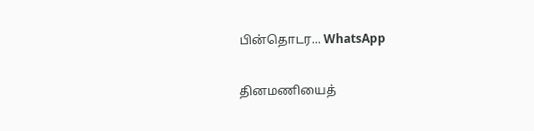பின்தொடர... WhatsApp

தினமணியைத்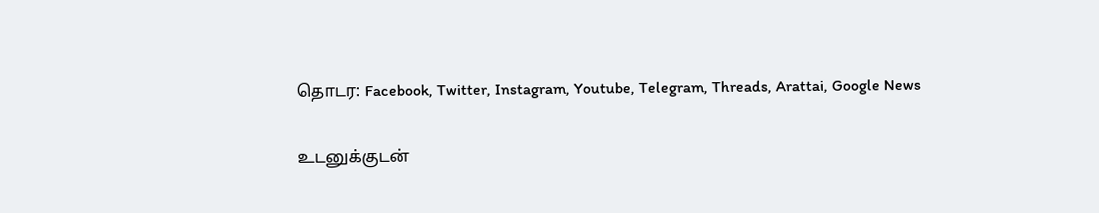தொடர: Facebook, Twitter, Instagram, Youtube, Telegram, Threads, Arattai, Google News

உடனுக்குடன்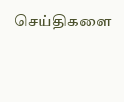செய்திகளை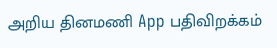அறிய தினமணி App பதிவிறக்கம்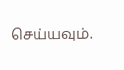செய்யவும்.